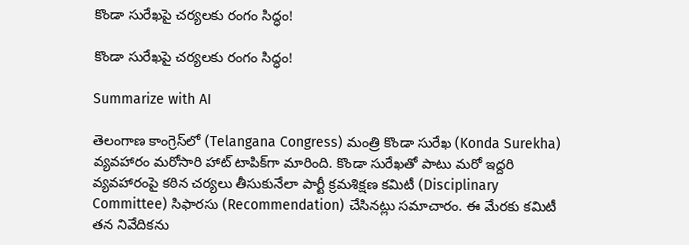కొండా సురేఖపై చర్యలకు రంగం సిద్ధం!

కొండా సురేఖపై చర్యలకు రంగం సిద్ధం!

Summarize with AI

తెలంగాణ కాంగ్రెస్‌లో (Telangana Congress) మంత్రి కొండా సురేఖ (Konda Surekha) వ్యవహారం మరోసారి హాట్ టాపిక్‌గా మారింది. కొండా సురేఖతో పాటు మరో ఇద్దరి వ్యవహారంపై కఠిన చర్యలు తీసుకునేలా పార్టీ క్రమశిక్షణ కమిటీ (Disciplinary Committee) సిఫారసు (Recommendation) చేసినట్లు సమాచారం. ఈ మేరకు కమిటీ తన నివేదికను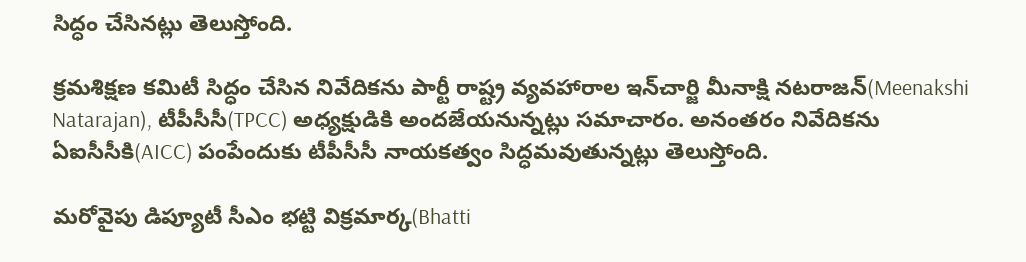సిద్ధం చేసినట్లు తెలుస్తోంది.

క్రమశిక్షణ కమిటీ సిద్ధం చేసిన నివేదికను పార్టీ రాష్ట్ర వ్యవహారాల ఇన్‌చార్జి మీనాక్షి నటరాజన్(Meenakshi Natarajan), టీపీసీసీ(TPCC) అధ్యక్షుడికి అందజేయనున్నట్లు సమాచారం. అనంతరం నివేదికను ఏఐసీసీకి(AICC) పంపేందుకు టీపీసీసీ నాయకత్వం సిద్ధమవుతున్నట్లు తెలుస్తోంది.

మరోవైపు డిప్యూటీ సీఎం భట్టి విక్రమార్క(Bhatti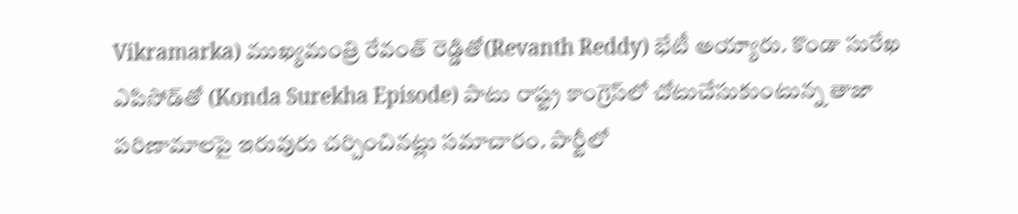Vikramarka) ముఖ్యమంత్రి రేవంత్ రెడ్డితో(Revanth Reddy) భేటీ అయ్యారు. కొండా సురేఖ ఎపిసోడ్‌తో (Konda Surekha Episode) పాటు రాష్ట్ర కాంగ్రెస్‌లో చోటుచేసుకుంటున్న తాజా పరిణామాలపై ఇరువురు చర్చించినట్లు సమాచారం. పార్టీలో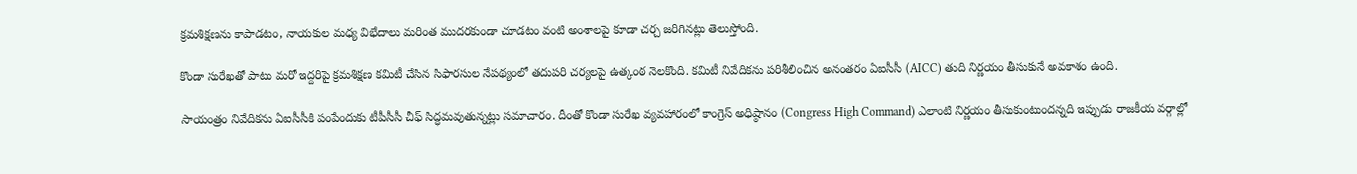క్రమశిక్షణను కాపాడటం, నాయకుల మధ్య విభేదాలు మరింత ముదరకుండా చూడటం వంటి అంశాలపై కూడా చర్చ జరిగినట్లు తెలుస్తోంది.

కొండా సురేఖతో పాటు మరో ఇద్దరిపై క్రమశిక్షణ కమిటీ చేసిన సిఫారసుల నేపథ్యంలో తదుపరి చర్యలపై ఉత్కంఠ నెలకొంది. కమిటీ నివేదికను పరిశీలించిన అనంతరం ఏఐసీసీ (AICC) తుది నిర్ణయం తీసుకునే అవకాశం ఉంది.

సాయంత్రం నివేదికను ఏఐసీసీకి పంపేందుకు టీపీసీసీ చీఫ్ సిద్ధమవుతున్నట్లు సమాచారం. దీంతో కొండా సురేఖ వ్యవహారంలో కాంగ్రెస్ అధిష్ఠానం (Congress High Command) ఎలాంటి నిర్ణయం తీసుకుంటుందన్నది ఇప్పుడు రాజకీయ వర్గాల్లో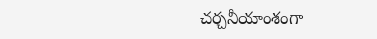చర్చనీయాంశంగా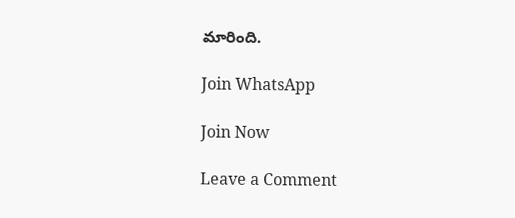మారింది.

Join WhatsApp

Join Now

Leave a Comment